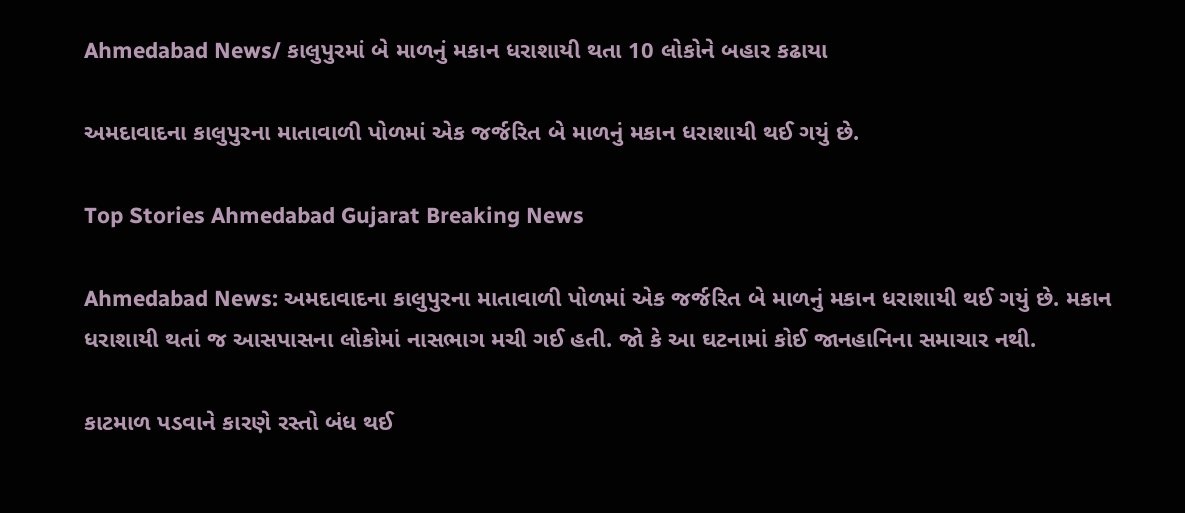Ahmedabad News/ કાલુપુરમાં બે માળનું મકાન ધરાશાયી થતા 10 લોકોને બહાર કઢાયા

અમદાવાદના કાલુપુરના માતાવાળી પોળમાં એક જર્જરિત બે માળનું મકાન ધરાશાયી થઈ ગયું છે.

Top Stories Ahmedabad Gujarat Breaking News

Ahmedabad News: અમદાવાદના કાલુપુરના માતાવાળી પોળમાં એક જર્જરિત બે માળનું મકાન ધરાશાયી થઈ ગયું છે. મકાન ધરાશાયી થતાં જ આસપાસના લોકોમાં નાસભાગ મચી ગઈ હતી. જો કે આ ઘટનામાં કોઈ જાનહાનિના સમાચાર નથી.

કાટમાળ પડવાને કારણે રસ્તો બંધ થઈ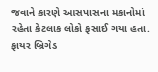જવાને કારણે આસપાસના મકાનોમાં રહેતા કેટલાક લોકો ફસાઈ ગયા હતા. ફાયર બ્રિગેડ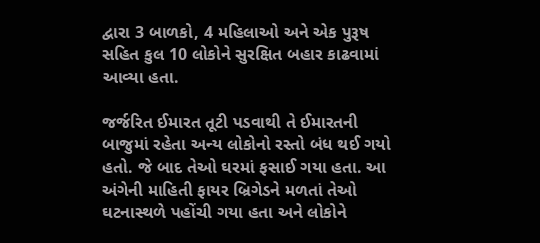દ્વારા 3 બાળકો, 4 મહિલાઓ અને એક પુરૂષ સહિત કુલ 10 લોકોને સુરક્ષિત બહાર કાઢવામાં આવ્યા હતા.

જર્જરિત ઈમારત તૂટી પડવાથી તે ઈમારતની બાજુમાં રહેતા અન્ય લોકોનો રસ્તો બંધ થઈ ગયો હતો. જે બાદ તેઓ ઘરમાં ફસાઈ ગયા હતા. આ અંગેની માહિતી ફાયર બ્રિગેડને મળતાં તેઓ ઘટનાસ્થળે પહોંચી ગયા હતા અને લોકોને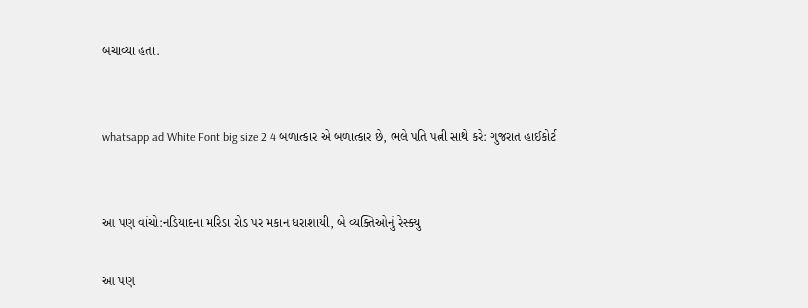બચાવ્યા હતા.


whatsapp ad White Font big size 2 4 બળાત્કાર એ બળાત્કાર છે, ભલે પતિ પત્ની સાથે કરે: ગુજરાત હાઈકોર્ટ


આ પણ વાંચો:નડિયાદના મરિડા રોડ પર મકાન ધરાશાયી, બે વ્યક્તિઓનું રેસ્ક્યુ

આ પણ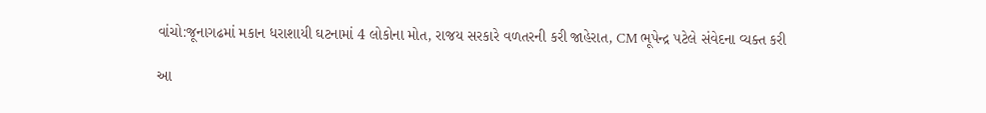વાંચો:જૂનાગઢમાં મકાન ધરાશાયી ઘટનામાં 4 લોકોના મોત, રાજય સરકારે વળતરની કરી જાહેરાત, CM ભૂપેન્દ્ર પટેલે સંવેદના વ્યક્ત કરી

આ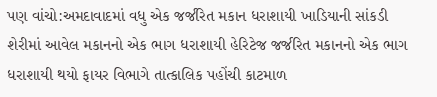પણ વાંચો:અમદાવાદમાં વધુ એક જર્જરિત મકાન ધરાશાયી ખાડિયાની સાંકડી શેરીમાં આવેલ મકાનનો એક ભાગ ધરાશાયી હેરિટેજ જર્જરિત મકાનનો એક ભાગ ધરાશાયી થયો ફાયર વિભાગે તાત્કાલિક પહોંચી કાટમાળ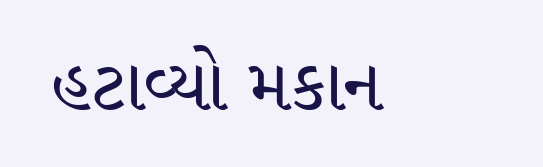હટાવ્યો મકાન